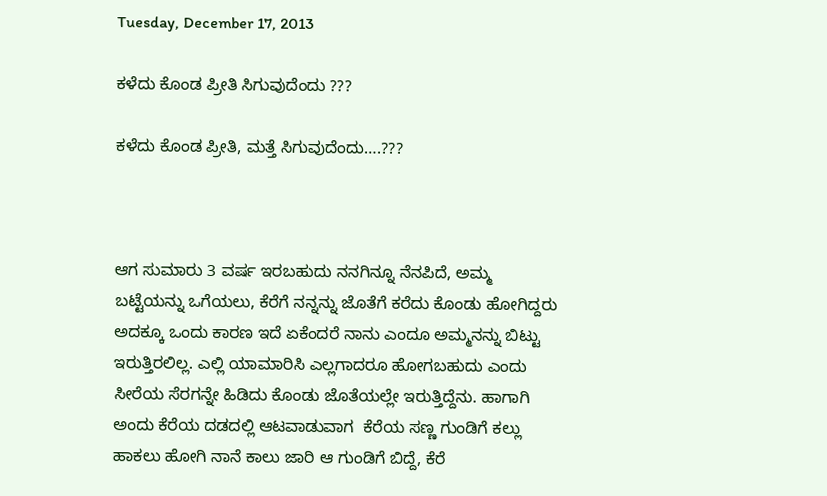Tuesday, December 17, 2013

ಕಳೆದು ಕೊಂಡ ಪ್ರೀತಿ ಸಿಗುವುದೆಂದು ???

ಕಳೆದು ಕೊಂಡ ಪ್ರೀತಿ, ಮತ್ತೆ ಸಿಗುವುದೆಂದು….???



ಆಗ ಸುಮಾರು 3 ವರ್ಷ ಇರಬಹುದು ನನಗಿನ್ನೂ ನೆನಪಿದೆ, ಅಮ್ಮ ಬಟ್ಟೆಯನ್ನು ಒಗೆಯಲು, ಕೆರೆಗೆ ನನ್ನನ್ನು ಜೊತೆಗೆ ಕರೆದು ಕೊಂಡು ಹೋಗಿದ್ದರು ಅದಕ್ಕೂ ಒಂದು ಕಾರಣ ಇದೆ ಏಕೆಂದರೆ ನಾನು ಎಂದೂ ಅಮ್ಮನನ್ನು ಬಿಟ್ಟು ಇರುತ್ತಿರಲಿಲ್ಲ. ಎಲ್ಲಿ ಯಾಮಾರಿಸಿ ಎಲ್ಲಗಾದರೂ ಹೋಗಬಹುದು ಎಂದು ಸೀರೆಯ ಸೆರಗನ್ನೇ ಹಿಡಿದು ಕೊಂಡು ಜೊತೆಯಲ್ಲೇ ಇರುತ್ತಿದ್ದೆನು. ಹಾಗಾಗಿ ಅಂದು ಕೆರೆಯ ದಡದಲ್ಲಿ ಆಟವಾಡುವಾಗ  ಕೆರೆಯ ಸಣ್ಣ ಗುಂಡಿಗೆ ಕಲ್ಲು ಹಾಕಲು ಹೋಗಿ ನಾನೆ ಕಾಲು ಜಾರಿ ಆ ಗುಂಡಿಗೆ ಬಿದ್ದೆ, ಕೆರೆ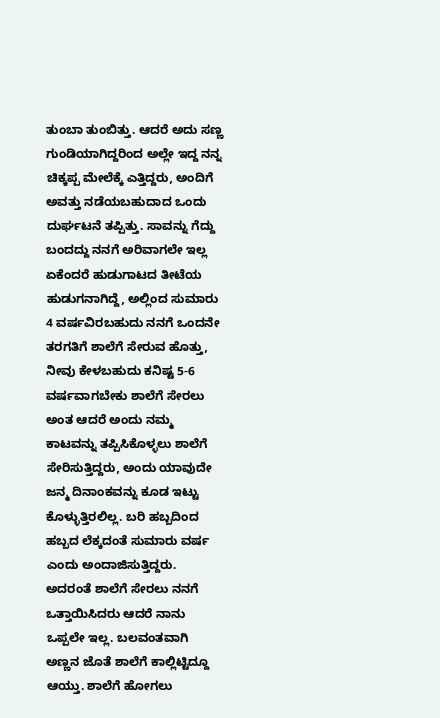ತುಂಬಾ ತುಂಬಿತ್ತು. ಆದರೆ ಅದು ಸಣ್ಣ ಗುಂಡಿಯಾಗಿದ್ದರಿಂದ ಅಲ್ಲೇ ಇದ್ದ ನನ್ನ ಚಿಕ್ಕಪ್ಪ ಮೇಲೆಕ್ಕೆ ಎತ್ತಿದ್ದರು, ಅಂದಿಗೆ ಅವತ್ತು ನಡೆಯಬಹುದಾದ ಒಂದು ದುರ್ಘಟನೆ ತಪ್ಪಿತ್ತು. ಸಾವನ್ನು ಗೆದ್ದು ಬಂದದ್ದು ನನಗೆ ಅರಿವಾಗಲೇ ಇಲ್ಲ ಏಕೆಂದರೆ ಹುಡುಗಾಟದ ತೀಟೆಯ ಹುಡುಗನಾಗಿದ್ದೆ, ಅಲ್ಲಿಂದ ಸುಮಾರು 4 ವರ್ಷವಿರಬಹುದು ನನಗೆ ಒಂದನೇ ತರಗತಿಗೆ ಶಾಲೆಗೆ ಸೇರುವ ಹೊತ್ತು, ನೀವು ಕೇಳಬಹುದು ಕನಿಷ್ಟ 5-6 ವರ್ಷವಾಗಬೇಕು ಶಾಲೆಗೆ ಸೇರಲು ಅಂತ ಆದರೆ ಅಂದು ನಮ್ಮ ಕಾಟವನ್ನು ತಪ್ಪಿಸಿಕೊಳ್ಳಲು ಶಾಲೆಗೆ ಸೇರಿಸುತ್ತಿದ್ದರು, ಅಂದು ಯಾವುದೇ ಜನ್ಮ ದಿನಾಂಕವನ್ನು ಕೂಡ ಇಟ್ಟು ಕೊಳ್ಳುತ್ತಿರಲಿಲ್ಲ. ಬರಿ ಹಬ್ಬದಿಂದ ಹಬ್ಬದ ಲೆಕ್ಕದಂತೆ ಸುಮಾರು ವರ್ಷ ಎಂದು ಅಂದಾಜಿಸುತ್ತಿದ್ದರು. ಅದರಂತೆ ಶಾಲೆಗೆ ಸೇರಲು ನನಗೆ ಒತ್ತಾಯಿಸಿದರು ಆದರೆ ನಾನು ಒಪ್ಪಲೇ ಇಲ್ಲ. ಬಲವಂತವಾಗಿ ಅಣ್ಣನ ಜೊತೆ ಶಾಲೆಗೆ ಕಾಲ್ಲಿಟ್ಟಿದ್ದೂ ಆಯ್ತು. ಶಾಲೆಗೆ ಹೋಗಲು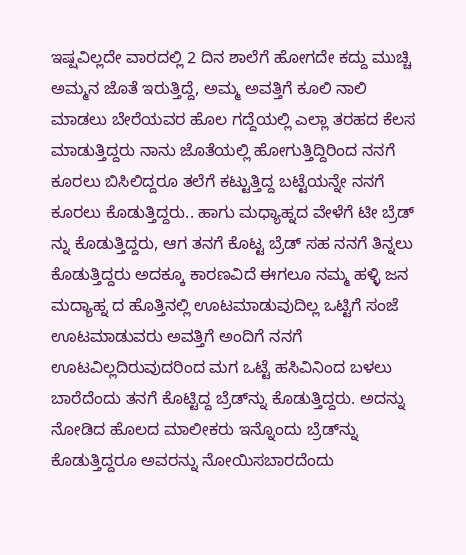ಇಷ್ಷವಿಲ್ಲದೇ ವಾರದಲ್ಲಿ 2 ದಿನ ಶಾಲೆಗೆ ಹೋಗದೇ ಕದ್ದು ಮುಚ್ಚಿ ಅಮ್ಮನ ಜೊತೆ ಇರುತ್ತಿದ್ದೆ, ಅಮ್ಮ ಅವತ್ತಿಗೆ ಕೂಲಿ ನಾಲಿ ಮಾಡಲು ಬೇರೆಯವರ ಹೊಲ ಗದ್ದೆಯಲ್ಲಿ ಎಲ್ಲಾ ತರಹದ ಕೆಲಸ ಮಾಡುತ್ತಿದ್ದರು ನಾನು ಜೊತೆಯಲ್ಲಿ ಹೋಗುತ್ತಿದ್ದಿರಿಂದ ನನಗೆ ಕೂರಲು ಬಿಸಿಲಿದ್ದರೂ ತಲೆಗೆ ಕಟ್ಟುತ್ತಿದ್ದ ಬಟ್ಟೆಯನ್ನೇ ನನಗೆ ಕೂರಲು ಕೊಡುತ್ತಿದ್ದರು.. ಹಾಗು ಮಧ್ಯಾಹ್ನದ ವೇಳೆಗೆ ಟೀ ಬ್ರೆಡ್ ನ್ನು ಕೊಡುತ್ತಿದ್ದರು, ಆಗ ತನಗೆ ಕೊಟ್ಟ ಬ್ರೆಡ್ ಸಹ ನನಗೆ ತಿನ್ನಲು ಕೊಡುತ್ತಿದ್ದರು ಅದಕ್ಕೂ ಕಾರಣವಿದೆ ಈಗಲೂ ನಮ್ಮ ಹಳ್ಳಿ ಜನ ಮದ್ಯಾಹ್ನ ದ ಹೊತ್ತಿನಲ್ಲಿ ಊಟಮಾಡುವುದಿಲ್ಲ ಒಟ್ಟಿಗೆ ಸಂಜೆ ಊಟಮಾಡುವರು ಅವತ್ತಿಗೆ ಅಂದಿಗೆ ನನಗೆ ಊಟವಿಲ್ಲದಿರುವುದರಿಂದ ಮಗ ಒಟ್ಟೆ ಹಸಿವಿನಿಂದ ಬಳಲು ಬಾರೆದೆಂದು ತನಗೆ ಕೊಟ್ಟಿದ್ದ ಬ್ರೆಡ್‍ನ್ನು ಕೊಡುತ್ತಿದ್ದರು. ಅದನ್ನು ನೋಡಿದ ಹೊಲದ ಮಾಲೀಕರು ಇನ್ನೊಂದು ಬ್ರೆಡ್‍ನ್ನು ಕೊಡುತ್ತಿದ್ದರೂ ಅವರನ್ನು ನೋಯಿಸಬಾರದೆಂದು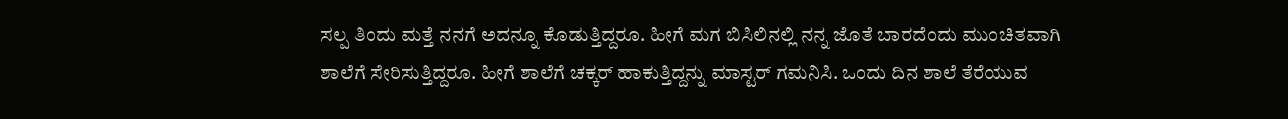ಸಲ್ಪ ತಿಂದು ಮತ್ತೆ ನನಗೆ ಅದನ್ನೂ ಕೊಡುತ್ತಿದ್ದರೂ. ಹೀಗೆ ಮಗ ಬಿಸಿಲಿನಲ್ಲಿ ನನ್ನ ಜೊತೆ ಬಾರದೆಂದು ಮುಂಚಿತವಾಗಿ ಶಾಲೆಗೆ ಸೇರಿಸುತ್ತಿದ್ದರೂ. ಹೀಗೆ ಶಾಲೆಗೆ ಚಕ್ಕರ್ ಹಾಕುತ್ತಿದ್ದನ್ನು ಮಾಸ್ಟರ್ ಗಮನಿಸಿ. ಒಂದು ದಿನ ಶಾಲೆ ತೆರೆಯುವ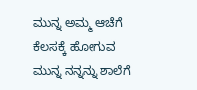ಮುನ್ನ ಅಮ್ಮ ಆಚೆಗೆ ಕೆಲಸಕ್ಕೆ ಹೋಗುವ ಮುನ್ನ ನನ್ನನ್ನು ಶಾಲೆಗೆ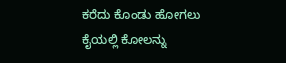ಕರೆದು ಕೊಂಡು ಹೋಗಲು ಕೈಯಲ್ಲಿ ಕೋಲನ್ನು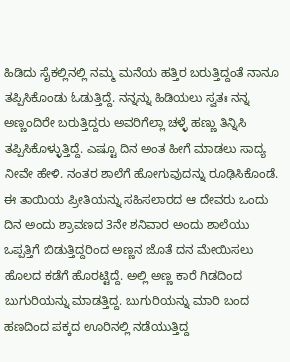ಹಿಡಿದು ಸೈಕಲ್ಲಿನಲ್ಲಿ ನಮ್ಮ ಮನೆಯ ಹತ್ತಿರ ಬರುತ್ತಿದ್ದಂತೆ ನಾನೂ ತಪ್ಪಿಸಿಕೊಂಡು ಓಡುತ್ತಿದ್ದೆ. ನನ್ನನ್ನು ಹಿಡಿಯಲು ಸ್ವತಃ ನನ್ನ ಅಣ್ಣಂದಿರೇ ಬರುತ್ತಿದ್ದರು ಅವರಿಗೆಲ್ಲಾ ಚಳ್ಳೆ ಹಣ್ಣು ತಿನ್ನಿಸಿ ತಪ್ಪಿಸಿಕೊಳ್ಳುತ್ತಿದ್ದೆ. ಎಷ್ಟೂ ದಿನ ಅಂತ ಹೀಗೆ ಮಾಡಲು ಸಾದ್ಯ ನೀವೇ ಹೇಳಿ. ನಂತರ ಶಾಲೆಗೆ ಹೋಗುವುದನ್ನು ರೂಢಿಸಿಕೊಂಡೆ. ಈ ತಾಯಿಯ ಪ್ರೀತಿಯನ್ನು ಸಹಿಸಲಾರದ ಆ ದೇವರು ಒಂದು ದಿನ ಅಂದು ಶ್ರಾವಣದ 3ನೇ ಶನಿವಾರ ಅಂದು ಶಾಲೆಯು ಒಪ್ಪತ್ತಿಗೆ ಬಿಡುತ್ತಿದ್ದರಿಂದ ಅಣ್ಣನ ಜೊತೆ ದನ ಮೇಯಿಸಲು ಹೊಲದ ಕಡೆಗೆ ಹೊರಟ್ಟಿದ್ದೆ. ಅಲ್ಲಿ ಅಣ್ಣ ಕಾರೆ ಗಿಡದಿಂದ ಬುಗುರಿಯನ್ನು ಮಾಡತ್ತಿದ್ದ. ಬುಗುರಿಯನ್ನು ಮಾರಿ ಬಂದ ಹಣದಿಂದ ಪಕ್ಕದ ಊರಿನಲ್ಲಿ ನಡೆಯುತ್ತಿದ್ದ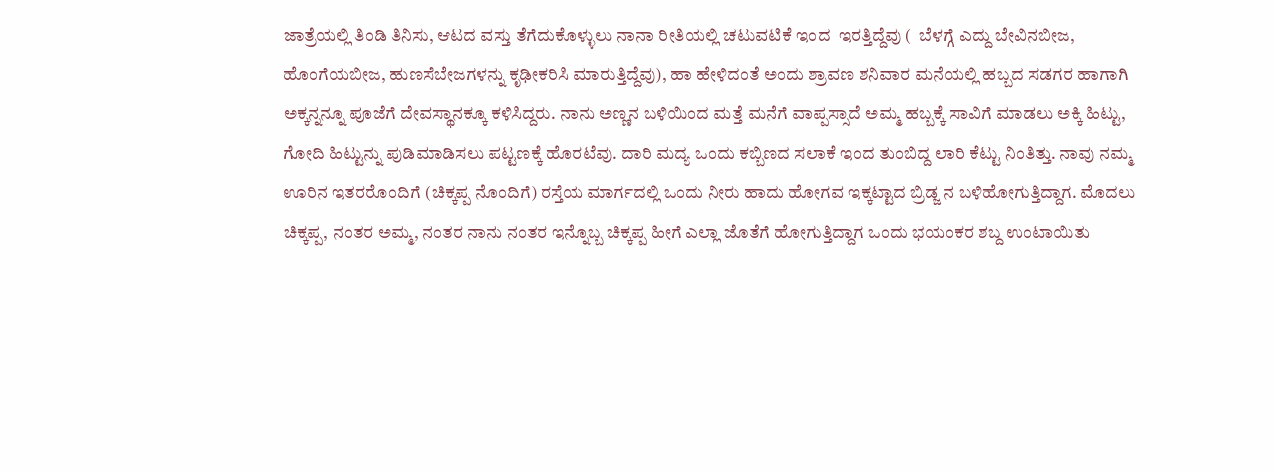ಜಾತ್ರೆಯಲ್ಲಿ ತಿಂಡಿ ತಿನಿಸು, ಆಟದ ವಸ್ತು ತೆಗೆದುಕೊಳ್ಳುಲು ನಾನಾ ರೀತಿಯಲ್ಲಿ ಚಟುವಟಿಕೆ ಇಂದ  ಇರತ್ತಿದ್ದೆವು (  ಬೆಳಗ್ಗೆ ಎದ್ದು ಬೇವಿನಬೀಜ, ಹೊಂಗೆಯಬೀಜ, ಹುಣಸೆಬೇಜಗಳನ್ನು ಕೃಢೀಕರಿಸಿ ಮಾರುತ್ತಿದ್ದೆವು), ಹಾ ಹೇಳಿದಂತೆ ಅಂದು ಶ್ರಾವಣ ಶನಿವಾರ ಮನೆಯಲ್ಲಿ ಹಬ್ಬದ ಸಡಗರ ಹಾಗಾಗಿ ಅಕ್ಕನ್ನನ್ನೂ ಪೂಜೆಗೆ ದೇವಸ್ಥಾನಕ್ಕೂ ಕಳಿಸಿದ್ದರು. ನಾನು ಅಣ್ಣನ ಬಳಿಯಿಂದ ಮತ್ತೆ ಮನೆಗೆ ವಾಪ್ಪಸ್ಸಾದೆ ಅಮ್ಮ ಹಬ್ಬಕ್ಕೆ ಸಾವಿಗೆ ಮಾಡಲು ಅಕ್ಕಿ ಹಿಟ್ಟು, ಗೋದಿ ಹಿಟ್ಟುನ್ನು ಪುಡಿಮಾಡಿಸಲು ಪಟ್ಟಣಕ್ಕೆ ಹೊರಟೆವು. ದಾರಿ ಮದ್ಯ ಒಂದು ಕಬ್ಬಿಣದ ಸಲಾಕೆ ಇಂದ ತುಂಬಿದ್ದ ಲಾರಿ ಕೆಟ್ಟು ನಿಂತಿತ್ತು. ನಾವು ನಮ್ಮ ಊರಿನ ಇತರರೊಂದಿಗೆ (ಚಿಕ್ಕಪ್ಪ ನೊಂದಿಗೆ) ರಸ್ತೆಯ ಮಾರ್ಗದಲ್ಲಿ ಒಂದು ನೀರು ಹಾದು ಹೋಗವ ಇಕ್ಕಟ್ಟಾದ ಬ್ರಿಡ್ಜ ನ ಬಳಿಹೋಗುತ್ತಿದ್ದಾಗ. ಮೊದಲು ಚಿಕ್ಕಪ್ಪ, ನಂತರ ಅಮ್ಮ, ನಂತರ ನಾನು ನಂತರ ಇನ್ನೊಬ್ಬ ಚಿಕ್ಕಪ್ಪ ಹೀಗೆ ಎಲ್ಲಾ ಜೊತೆಗೆ ಹೋಗುತ್ತಿದ್ದಾಗ ಒಂದು ಭಯಂಕರ ಶಬ್ದ ಉಂಟಾಯಿತು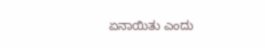ಏನಾಯಿತು ಎಂದು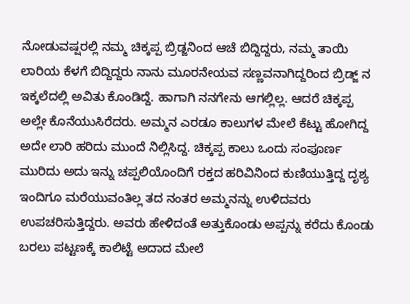ನೋಡುವಷ್ಷರಲ್ಲಿ ನಮ್ಮ ಚಿಕ್ಕಪ್ಪ ಬ್ರಿಡ್ಜನಿಂದ ಆಚೆ ಬಿದ್ದಿದ್ದರು, ನಮ್ಮ ತಾಯಿ ಲಾರಿಯ ಕೆಳಗೆ ಬಿದ್ದಿದ್ದರು ನಾನು ಮೂರನೇಯವ ಸಣ್ಣವನಾಗಿದ್ದರಿಂದ ಬ್ರಿಡ್ಜ್ ನ ಇಕ್ಕಲೆದಲ್ಲಿ ಅವಿತು ಕೊಂಡಿದ್ದೆ. ಹಾಗಾಗಿ ನನಗೇನು ಆಗಲ್ಲಿಲ್ಲ. ಆದರೆ ಚಿಕ್ಕಪ್ಪ ಅಲ್ಲೇ ಕೊನೆಯುಸಿರೆದರು. ಅಮ್ಮನ ಎರಡೂ ಕಾಲುಗಳ ಮೇಲೆ ಕೆಟ್ಟು ಹೋಗಿದ್ದ ಅದೇ ಲಾರಿ ಹರಿದು ಮುಂದೆ ನಿಲ್ಲಿಸಿದ್ದ. ಚಿಕ್ಕಪ್ಪ ಕಾಲು ಒಂದು ಸಂಪೂರ್ಣ ಮುರಿದು ಅದು ಇನ್ನು ಚಪ್ಪಲಿಯೊಂದಿಗೆ ರಕ್ತದ ಹರಿವಿನಿಂದ ಕುಣಿಯುತ್ತಿದ್ದ ದೃಶ್ಯ ಇಂದಿಗೂ ಮರೆಯುವಂತಿಲ್ಲ ತದ ನಂತರ ಅಮ್ಮನನ್ನು ಉಳಿದವರು ಉಪಚರಿಸುತ್ತಿದ್ದರು. ಅವರು ಹೇಳಿದಂತೆ ಅತ್ತುಕೊಂಡು ಅಪ್ಪನ್ನು ಕರೆದು ಕೊಂಡು ಬರಲು ಪಟ್ಟಣಕ್ಕೆ ಕಾಲಿಟ್ಟೆ ಅದಾದ ಮೇಲೆ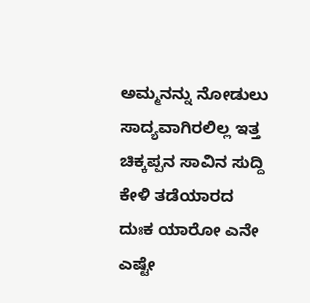ಅಮ್ಮನನ್ನು ನೋಡುಲು ಸಾದ್ಯವಾಗಿರಲಿಲ್ಲ ಇತ್ತ ಚಿಕ್ಕಪ್ಪನ ಸಾವಿನ ಸುದ್ದಿ ಕೇಳಿ ತಡೆಯಾರದ ದುಃಕ ಯಾರೋ ಎನೇ ಎಷ್ಟೇ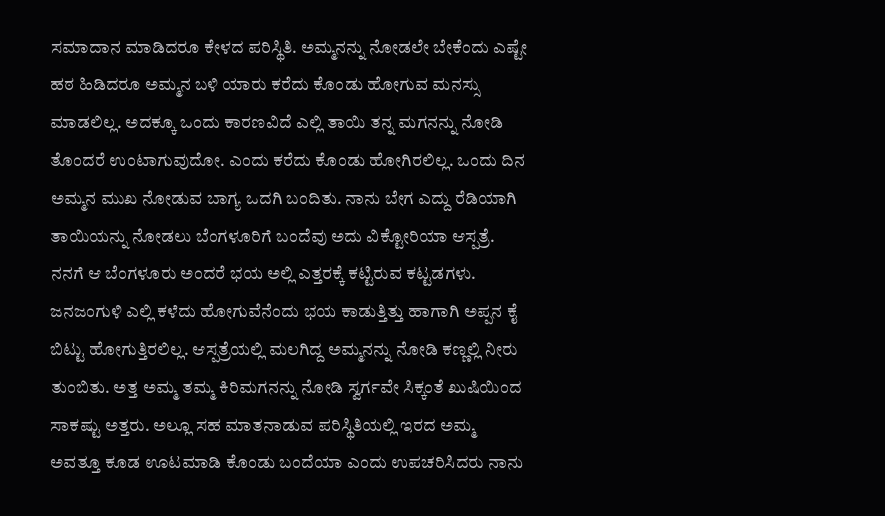ಸಮಾದಾನ ಮಾಡಿದರೂ ಕೇಳದ ಪರಿಸ್ಥಿತಿ. ಅಮ್ಮನನ್ನು ನೋಡಲೇ ಬೇಕೆಂದು ಎಷ್ಟೇ ಹಠ ಹಿಡಿದರೂ ಅಮ್ಮನ ಬಳಿ ಯಾರು ಕರೆದು ಕೊಂಡು ಹೋಗುವ ಮನಸ್ಸು ಮಾಡಲಿಲ್ಲ. ಅದಕ್ಕೂ ಒಂದು ಕಾರಣವಿದೆ ಎಲ್ಲಿ ತಾಯಿ ತನ್ನ ಮಗನನ್ನು ನೋಡಿ ತೊಂದರೆ ಉಂಟಾಗುವುದೋ. ಎಂದು ಕರೆದು ಕೊಂಡು ಹೋಗಿರಲಿಲ್ಲ. ಒಂದು ದಿನ ಅಮ್ಮನ ಮುಖ ನೋಡುವ ಬಾಗ್ಯ ಒದಗಿ ಬಂದಿತು. ನಾನು ಬೇಗ ಎದ್ದು ರೆಡಿಯಾಗಿ ತಾಯಿಯನ್ನು ನೋಡಲು ಬೆಂಗಳೂರಿಗೆ ಬಂದೆವು ಅದು ವಿಕ್ಟೋರಿಯಾ ಆಸ್ಪತ್ರೆ. ನನಗೆ ಆ ಬೆಂಗಳೂರು ಅಂದರೆ ಭಯ ಅಲ್ಲಿ ಎತ್ತರಕ್ಕೆ ಕಟ್ಟಿರುವ ಕಟ್ಟಡಗಳು. ಜನಜಂಗುಳಿ ಎಲ್ಲಿ ಕಳೆದು ಹೋಗುವೆನೆಂದು ಭಯ ಕಾಡುತ್ತಿತ್ತು ಹಾಗಾಗಿ ಅಪ್ಪನ ಕೈ ಬಿಟ್ಟು ಹೋಗುತ್ತಿರಲಿಲ್ಲ. ಆಸ್ಪತ್ರೆಯಲ್ಲಿ ಮಲಗಿದ್ದ ಅಮ್ಮನನ್ನು ನೋಡಿ ಕಣ್ಣಲ್ಲಿ ನೀರು ತುಂಬಿತು. ಅತ್ತ ಅಮ್ಮ ತಮ್ಮ ಕಿರಿಮಗನನ್ನು ನೋಡಿ ಸ್ವರ್ಗವೇ ಸಿಕ್ಕಂತೆ ಖುಷಿಯಿಂದ ಸಾಕಷ್ಟು ಅತ್ತರು. ಅಲ್ಲೂ ಸಹ ಮಾತನಾಡುವ ಪರಿಸ್ಥಿತಿಯಲ್ಲಿ ಇರದ ಅಮ್ಮ ಅವತ್ತೂ ಕೂಡ ಊಟಮಾಡಿ ಕೊಂಡು ಬಂದೆಯಾ ಎಂದು ಉಪಚರಿಸಿದರು ನಾನು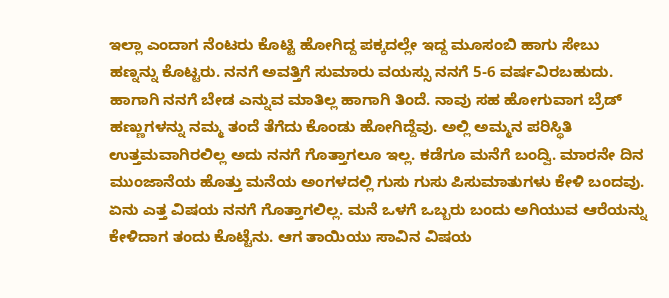ಇಲ್ಲಾ ಎಂದಾಗ ನೆಂಟರು ಕೊಟ್ಟಿ ಹೋಗಿದ್ದ ಪಕ್ಕದಲ್ಲೇ ಇದ್ದ ಮೂಸಂಬಿ ಹಾಗು ಸೇಬು ಹಣ್ನನ್ನು ಕೊಟ್ಟರು. ನನಗೆ ಅವತ್ತಿಗೆ ಸುಮಾರು ವಯಸ್ಸು ನನಗೆ 5-6 ವರ್ಷವಿರಬಹುದು. ಹಾಗಾಗಿ ನನಗೆ ಬೇಡ ಎನ್ನುವ ಮಾತಿಲ್ಲ ಹಾಗಾಗಿ ತಿಂದೆ. ನಾವು ಸಹ ಹೋಗುವಾಗ ಬ್ರೆಡ್ ಹಣ್ಣುಗಳನ್ನು ನಮ್ಮ ತಂದೆ ತೆಗೆದು ಕೊಂಡು ಹೋಗಿದ್ದೆವು. ಅಲ್ಲಿ ಅಮ್ಮನ ಪರಿಸ್ಥಿತಿ ಉತ್ತಮವಾಗಿರಲಿಲ್ಲ ಅದು ನನಗೆ ಗೊತ್ತಾಗಲೂ ಇಲ್ಲ. ಕಡೆಗೂ ಮನೆಗೆ ಬಂದ್ವಿ. ಮಾರನೇ ದಿನ ಮುಂಜಾನೆಯ ಹೊತ್ತು ಮನೆಯ ಅಂಗಳದಲ್ಲಿ ಗುಸು ಗುಸು ಪಿಸುಮಾತುಗಳು ಕೇಳಿ ಬಂದವು. ಏನು ಎತ್ತ ವಿಷಯ ನನಗೆ ಗೊತ್ತಾಗಲಿಲ್ಲ. ಮನೆ ಒಳಗೆ ಒಬ್ಬರು ಬಂದು ಅಗಿಯುವ ಆರೆಯನ್ನು ಕೇಳಿದಾಗ ತಂದು ಕೊಟ್ಟೆನು. ಆಗ ತಾಯಿಯು ಸಾವಿನ ವಿಷಯ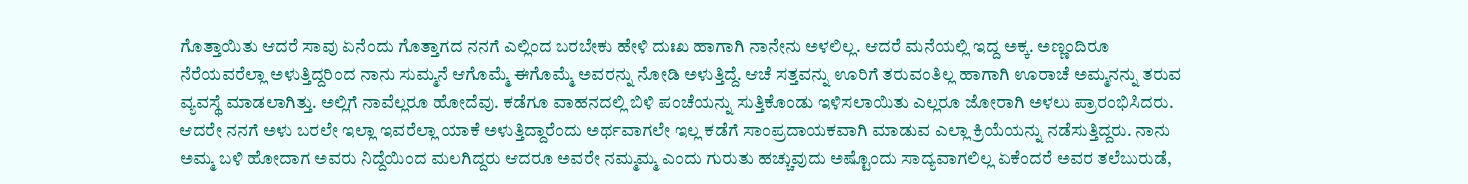ಗೊತ್ತಾಯಿತು ಆದರೆ ಸಾವು ಏನೆಂದು ಗೊತ್ತಾಗದ ನನಗೆ ಎಲ್ಲಿಂದ ಬರಬೇಕು ಹೇಳಿ ದುಃಖ ಹಾಗಾಗಿ ನಾನೇನು ಅಳಲಿಲ್ಲ. ಆದರೆ ಮನೆಯಲ್ಲಿ ಇದ್ದ ಅಕ್ಕ. ಅಣ್ಣಂದಿರೂ ನೆರೆಯವರೆಲ್ಲಾ ಅಳುತ್ತಿದ್ದರಿಂದ ನಾನು ಸುಮ್ಮನೆ ಆಗೊಮ್ಮೆ ಈಗೊಮ್ಮೆ ಅವರನ್ನು ನೋಡಿ ಅಳುತ್ತಿದ್ದೆ. ಆಚೆ ಸತ್ತವನ್ನು ಊರಿಗೆ ತರುವಂತಿಲ್ಲ ಹಾಗಾಗಿ ಊರಾಚೆ ಅಮ್ಮನನ್ನು ತರುವ ವ್ಯವಸ್ಥೆ ಮಾಡಲಾಗಿತ್ತು. ಅಲ್ಲಿಗೆ ನಾವೆಲ್ಲರೂ ಹೋದೆವು. ಕಡೆಗೂ ವಾಹನದಲ್ಲಿ ಬಿಳಿ ಪಂಚೆಯನ್ನು ಸುತ್ತಿಕೊಂಡು ಇಳಿಸಲಾಯಿತು ಎಲ್ಲರೂ ಜೋರಾಗಿ ಅಳಲು ಪ್ರಾರಂಭಿಸಿದರು. ಆದರೇ ನನಗೆ ಅಳು ಬರಲೇ ಇಲ್ಲಾ ಇವರೆಲ್ಲಾ ಯಾಕೆ ಅಳುತ್ತಿದ್ದಾರೆಂದು ಅರ್ಥವಾಗಲೇ ಇಲ್ಲ ಕಡೆಗೆ ಸಾಂಪ್ರದಾಯಕವಾಗಿ ಮಾಡುವ ಎಲ್ಲಾ ಕ್ರಿಯೆಯನ್ನು ನಡೆಸುತ್ತಿದ್ದರು. ನಾನು ಅಮ್ಮ ಬಳಿ ಹೋದಾಗ ಅವರು ನಿದ್ದೆಯಿಂದ ಮಲಗಿದ್ದರು ಆದರೂ ಅವರೇ ನಮ್ಮಮ್ಮ ಎಂದು ಗುರುತು ಹಚ್ಚುವುದು ಅಷ್ಟೊಂದು ಸಾದ್ಯವಾಗಲಿಲ್ಲ ಏಕೆಂದರೆ ಅವರ ತಲೆಬುರುಡೆ,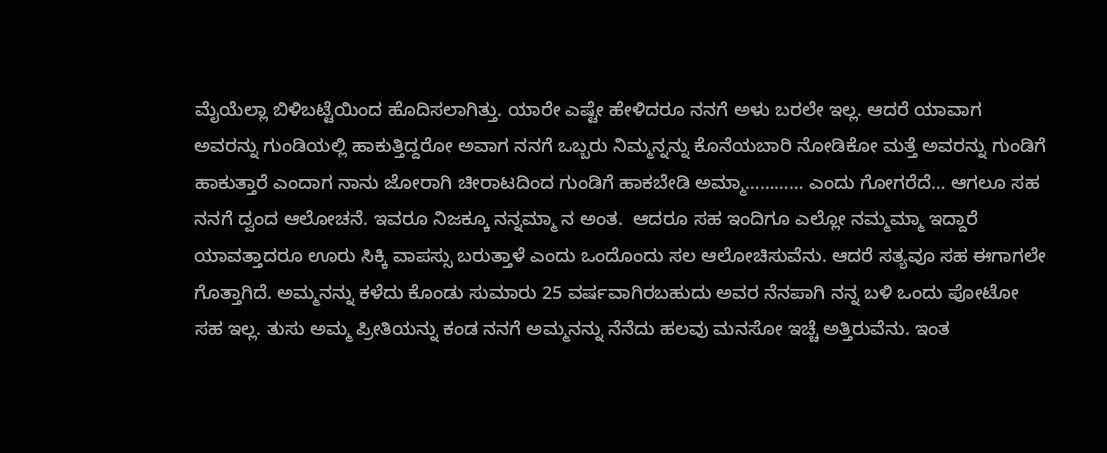ಮೈಯೆಲ್ಲಾ ಬಿಳಿಬಟ್ಟೆಯಿಂದ ಹೊದಿಸಲಾಗಿತ್ತು. ಯಾರೇ ಎಷ್ಟೇ ಹೇಳಿದರೂ ನನಗೆ ಅಳು ಬರಲೇ ಇಲ್ಲ. ಆದರೆ ಯಾವಾಗ ಅವರನ್ನು ಗುಂಡಿಯಲ್ಲಿ ಹಾಕುತ್ತಿದ್ದರೋ ಅವಾಗ ನನಗೆ ಒಬ್ಬರು ನಿಮ್ಮನ್ನನ್ನು ಕೊನೆಯಬಾರಿ ನೋಡಿಕೋ ಮತ್ತೆ ಅವರನ್ನು ಗುಂಡಿಗೆ ಹಾಕುತ್ತಾರೆ ಎಂದಾಗ ನಾನು ಜೋರಾಗಿ ಚೀರಾಟದಿಂದ ಗುಂಡಿಗೆ ಹಾಕಬೇಡಿ ಅಮ್ಮಾ………… ಎಂದು ಗೋಗರೆದೆ… ಆಗಲೂ ಸಹ ನನಗೆ ದ್ವಂದ ಆಲೋಚನೆ. ಇವರೂ ನಿಜಕ್ಕೂ ನನ್ನಮ್ಮಾ ನ ಅಂತ.  ಆದರೂ ಸಹ ಇಂದಿಗೂ ಎಲ್ಲೋ ನಮ್ಮಮ್ಮಾ ಇದ್ದಾರೆ ಯಾವತ್ತಾದರೂ ಊರು ಸಿಕ್ಕಿ ವಾಪಸ್ಸು ಬರುತ್ತಾಳೆ ಎಂದು ಒಂದೊಂದು ಸಲ ಆಲೋಚಿಸುವೆನು. ಆದರೆ ಸತ್ಯವೂ ಸಹ ಈಗಾಗಲೇ ಗೊತ್ತಾಗಿದೆ. ಅಮ್ಮನನ್ನು ಕಳೆದು ಕೊಂಡು ಸುಮಾರು 25 ವರ್ಷವಾಗಿರಬಹುದು ಅವರ ನೆನಪಾಗಿ ನನ್ನ ಬಳಿ ಒಂದು ಪೋಟೋ ಸಹ ಇಲ್ಲ. ತುಸು ಅಮ್ಮ ಪ್ರೀತಿಯನ್ನು ಕಂಡ ನನಗೆ ಅಮ್ಮನನ್ನು ನೆನೆದು ಹಲವು ಮನಸೋ ಇಚ್ಚೆ ಅತ್ತಿರುವೆನು. ಇಂತ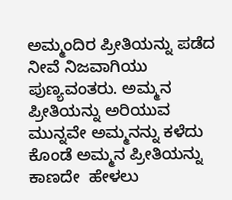ಅಮ್ಮಂದಿರ ಪ್ರೀತಿಯನ್ನು ಪಡೆದ ನೀವೆ ನಿಜವಾಗಿಯು ಪುಣ್ಯವಂತರು. ಅಮ್ಮನ ಪ್ರೀತಿಯನ್ನು ಅರಿಯುವ ಮುನ್ನವೇ ಅಮ್ಮನನ್ನು ಕಳೆದು ಕೊಂಡೆ ಅಮ್ಮನ ಪ್ರೀತಿಯನ್ನು ಕಾಣದೇ  ಹೇಳಲು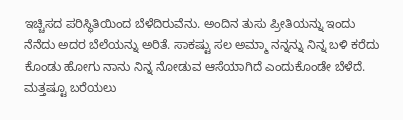ಇಚ್ಚಿಸದ ಪರಿಸ್ಥಿತಿಯಿಂದ ಬೆಳೆದಿರುವೆನು. ಅಂದಿನ ತುಸು ಪ್ರೀತಿಯನ್ನು ಇಂದು ನೆನೆದು ಅದರ ಬೆಲೆಯನ್ನು ಅರಿತೆ. ಸಾಕಷ್ಟು ಸಲ ಅಮ್ಮಾ ನನ್ನನ್ನು ನಿನ್ನ ಬಳಿ ಕರೆದು ಕೊಂಡು ಹೋಗು ನಾನು ನಿನ್ನ ನೋಡುವ ಆಸೆಯಾಗಿದೆ ಎಂದುಕೊಂಡೇ ಬೆಳೆದೆ. ಮತ್ತಷ್ಟೂ ಬರೆಯಲು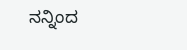ನನ್ನಿಂದ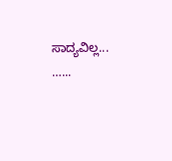ಸಾದ್ಯವಿಲ್ಲ... …...